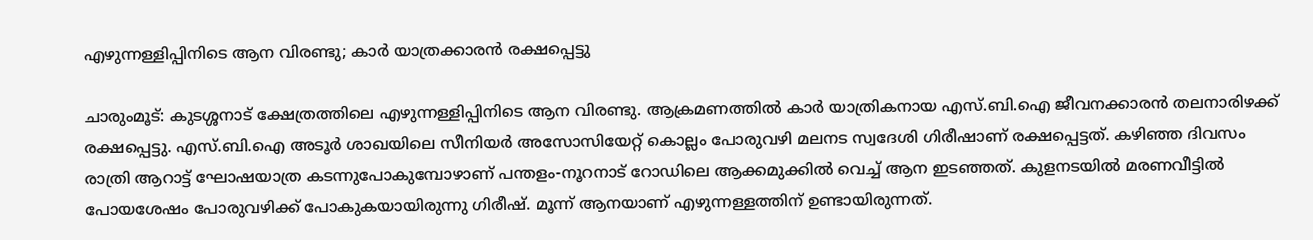എഴുന്നള്ളിപ്പിനിടെ ആന വിരണ്ടു; കാർ യാത്രക്കാരൻ രക്ഷപ്പെട്ടു

ചാരുംമൂട്: കുടശ്ശനാട് ക്ഷേത്രത്തിലെ എഴുന്നള്ളിപ്പിനിടെ ആന വിരണ്ടു. ആക്രമണത്തിൽ കാർ യാത്രികനായ എസ്.ബി.ഐ ജീവനക്കാരൻ തലനാരിഴക്ക് രക്ഷപ്പെട്ടു. എസ്.ബി.ഐ അടൂര്‍ ശാഖയിലെ സീനിയര്‍ അസോസിയേറ്റ് കൊല്ലം പോരുവഴി മലനട സ്വദേശി ഗിരീഷാണ് രക്ഷപ്പെട്ടത്. കഴിഞ്ഞ ദിവസം രാത്രി ആറാട്ട് ഘോഷയാത്ര കടന്നുപോകുമ്പോഴാണ് പന്തളം-നൂറനാട് റോഡിലെ ആക്കമുക്കില്‍ വെച്ച് ആന ഇടഞ്ഞത്. കുളനടയില്‍ മരണവീട്ടില്‍ പോയശേഷം പോരുവഴിക്ക് പോകുകയായിരുന്നു ഗിരീഷ്. മൂന്ന് ആനയാണ് എഴുന്നള്ളത്തിന് ഉണ്ടായിരുന്നത്.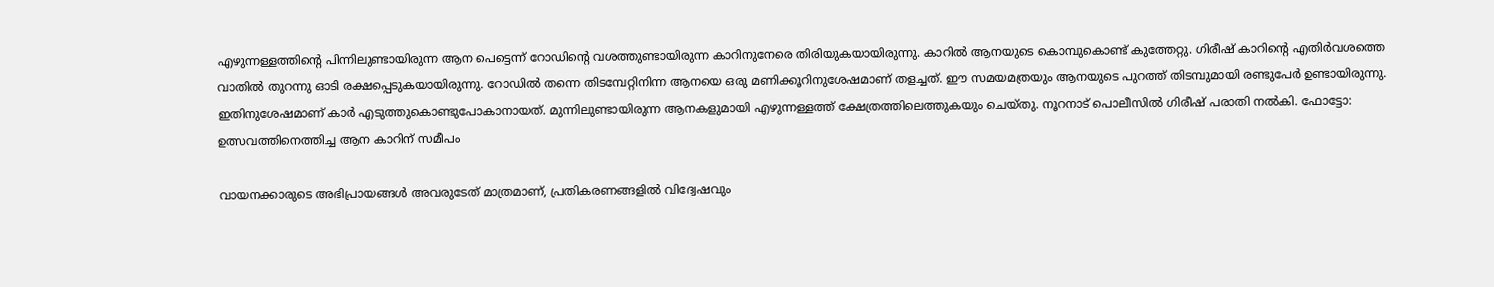എഴുന്നള്ളത്തിന്റെ പിന്നിലുണ്ടായിരുന്ന ആന പെട്ടെന്ന് റോഡിന്റെ വശത്തുണ്ടായിരുന്ന കാറിനുനേരെ തിരിയുകയായിരുന്നു. കാറില്‍ ആനയുടെ കൊമ്പുകൊണ്ട് കുത്തേറ്റു. ഗിരീഷ് കാറിന്റെ എതിര്‍വശത്തെ വാതില്‍ തുറന്നു ഓടി രക്ഷപ്പെടുകയായിരുന്നു. റോഡില്‍ തന്നെ തിടമ്പേറ്റിനിന്ന ആനയെ ഒരു മണിക്കൂറിനുശേഷമാണ് തളച്ചത്. ഈ സമയമത്രയും ആനയുടെ പുറത്ത് തിടമ്പുമായി രണ്ടുപേര്‍ ഉണ്ടായിരുന്നു. ഇതിനുശേഷമാണ് കാര്‍ എടുത്തുകൊണ്ടുപോകാനായത്. മുന്നിലുണ്ടായിരുന്ന ആനകളുമായി എഴുന്നള്ളത്ത് ക്ഷേത്രത്തിലെത്തുകയും ചെയ്തു. നൂറനാട് പൊലീസില്‍ ഗിരീഷ് പരാതി നല്‍കി. ഫോട്ടോ: ഉത്സവത്തിനെത്തിച്ച ആന കാറിന് സമീപം

വായനക്കാരുടെ അഭിപ്രായങ്ങള്‍ അവരുടേത് മാത്രമാണ്, പ്രതികരണങ്ങളിൽ വിദ്വേഷവും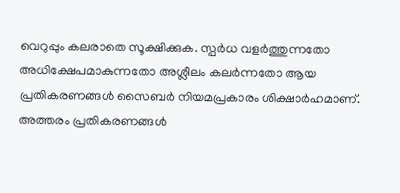വെറുപ്പും കലരാതെ സൂക്ഷിക്കുക. സ്പർധ വളർത്തുന്നതോ അധിക്ഷേപമാകുന്നതോ അശ്ലീലം കലർന്നതോ ആയ പ്രതികരണങ്ങൾ സൈബർ നിയമപ്രകാരം ശിക്ഷാർഹമാണ്. അത്തരം പ്രതികരണങ്ങൾ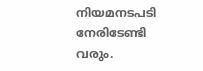നിയമനടപടി നേരിടേണ്ടി വരും.